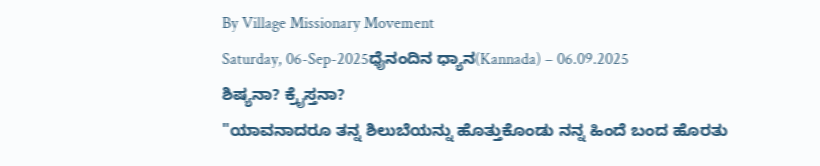By Village Missionary Movement
Saturday, 06-Sep-2025ಧೈನಂದಿನ ಧ್ಯಾನ(Kannada) – 06.09.2025
ಶಿಷ್ಯನಾ? ಕ್ರೈಸ್ತನಾ?
"ಯಾವನಾದರೂ ತನ್ನ ಶಿಲುಬೆಯನ್ನು ಹೊತ್ತುಕೊಂಡು ನನ್ನ ಹಿಂದೆ ಬಂದ ಹೊರತು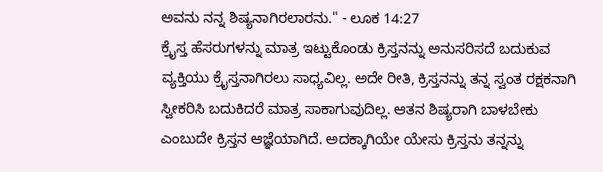ಅವನು ನನ್ನ ಶಿಷ್ಯನಾಗಿರಲಾರನು." - ಲೂಕ 14:27
ಕ್ರೈಸ್ತ ಹೆಸರುಗಳನ್ನು ಮಾತ್ರ ಇಟ್ಟುಕೊಂಡು ಕ್ರಿಸ್ತನನ್ನು ಅನುಸರಿಸದೆ ಬದುಕುವ ವ್ಯಕ್ತಿಯು ಕ್ರೈಸ್ತನಾಗಿರಲು ಸಾಧ್ಯವಿಲ್ಲ. ಅದೇ ರೀತಿ, ಕ್ರಿಸ್ತನನ್ನು ತನ್ನ ಸ್ವಂತ ರಕ್ಷಕನಾಗಿ ಸ್ವೀಕರಿಸಿ ಬದುಕಿದರೆ ಮಾತ್ರ ಸಾಕಾಗುವುದಿಲ್ಲ. ಆತನ ಶಿಷ್ಯರಾಗಿ ಬಾಳಬೇಕು ಎಂಬುದೇ ಕ್ರಿಸ್ತನ ಆಜ್ಞೆಯಾಗಿದೆ. ಅದಕ್ಕಾಗಿಯೇ ಯೇಸು ಕ್ರಿಸ್ತನು ತನ್ನನ್ನು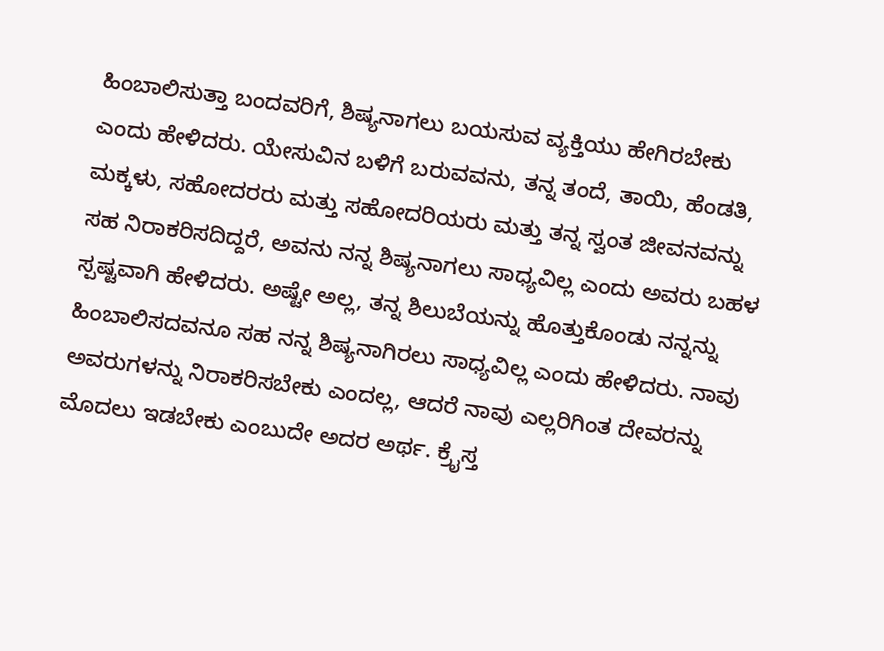ಹಿಂಬಾಲಿಸುತ್ತಾ ಬಂದವರಿಗೆ, ಶಿಷ್ಯನಾಗಲು ಬಯಸುವ ವ್ಯಕ್ತಿಯು ಹೇಗಿರಬೇಕು ಎಂದು ಹೇಳಿದರು. ಯೇಸುವಿನ ಬಳಿಗೆ ಬರುವವನು, ತನ್ನ ತಂದೆ, ತಾಯಿ, ಹೆಂಡತಿ, ಮಕ್ಕಳು, ಸಹೋದರರು ಮತ್ತು ಸಹೋದರಿಯರು ಮತ್ತು ತನ್ನ ಸ್ವಂತ ಜೀವನವನ್ನು ಸಹ ನಿರಾಕರಿಸದಿದ್ದರೆ, ಅವನು ನನ್ನ ಶಿಷ್ಯನಾಗಲು ಸಾಧ್ಯವಿಲ್ಲ ಎಂದು ಅವರು ಬಹಳ ಸ್ಪಷ್ಟವಾಗಿ ಹೇಳಿದರು. ಅಷ್ಟೇ ಅಲ್ಲ, ತನ್ನ ಶಿಲುಬೆಯನ್ನು ಹೊತ್ತುಕೊಂಡು ನನ್ನನ್ನು ಹಿಂಬಾಲಿಸದವನೂ ಸಹ ನನ್ನ ಶಿಷ್ಯನಾಗಿರಲು ಸಾಧ್ಯವಿಲ್ಲ ಎಂದು ಹೇಳಿದರು. ನಾವು ಅವರುಗಳನ್ನು ನಿರಾಕರಿಸಬೇಕು ಎಂದಲ್ಲ, ಆದರೆ ನಾವು ಎಲ್ಲರಿಗಿಂತ ದೇವರನ್ನು ಮೊದಲು ಇಡಬೇಕು ಎಂಬುದೇ ಅದರ ಅರ್ಥ. ಕ್ರೈಸ್ತ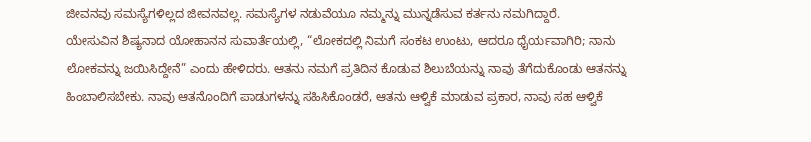ಜೀವನವು ಸಮಸ್ಯೆಗಳಿಲ್ಲದ ಜೀವನವಲ್ಲ. ಸಮಸ್ಯೆಗಳ ನಡುವೆಯೂ ನಮ್ಮನ್ನು ಮುನ್ನಡೆಸುವ ಕರ್ತನು ನಮಗಿದ್ದಾರೆ.
ಯೇಸುವಿನ ಶಿಷ್ಯನಾದ ಯೋಹಾನನ ಸುವಾರ್ತೆಯಲ್ಲಿ, “ಲೋಕದಲ್ಲಿ ನಿಮಗೆ ಸಂಕಟ ಉಂಟು, ಆದರೂ ಧೈರ್ಯವಾಗಿರಿ; ನಾನು ಲೋಕವನ್ನು ಜಯಿಸಿದ್ದೇನೆ” ಎಂದು ಹೇಳಿದರು. ಆತನು ನಮಗೆ ಪ್ರತಿದಿನ ಕೊಡುವ ಶಿಲುಬೆಯನ್ನು ನಾವು ತೆಗೆದುಕೊಂಡು ಆತನನ್ನು ಹಿಂಬಾಲಿಸಬೇಕು. ನಾವು ಆತನೊಂದಿಗೆ ಪಾಡುಗಳನ್ನು ಸಹಿಸಿಕೊಂಡರೆ, ಆತನು ಆಳ್ವಿಕೆ ಮಾಡುವ ಪ್ರಕಾರ, ನಾವು ಸಹ ಆಳ್ವಿಕೆ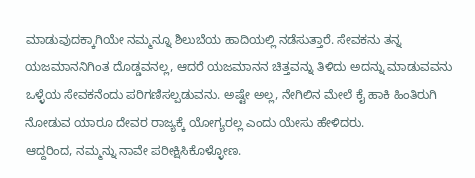ಮಾಡುವುದಕ್ಕಾಗಿಯೇ ನಮ್ಮನ್ನೂ ಶಿಲುಬೆಯ ಹಾದಿಯಲ್ಲಿ ನಡೆಸುತ್ತಾರೆ. ಸೇವಕನು ತನ್ನ ಯಜಮಾನನಿಗಿಂತ ದೊಡ್ಡವನಲ್ಲ, ಆದರೆ ಯಜಮಾನನ ಚಿತ್ತವನ್ನು ತಿಳಿದು ಅದನ್ನು ಮಾಡುವವನು ಒಳ್ಳೆಯ ಸೇವಕನೆಂದು ಪರಿಗಣಿಸಲ್ಪಡುವನು. ಅಷ್ಟೇ ಅಲ್ಲ, ನೇಗಿಲಿನ ಮೇಲೆ ಕೈ ಹಾಕಿ ಹಿಂತಿರುಗಿ ನೋಡುವ ಯಾರೂ ದೇವರ ರಾಜ್ಯಕ್ಕೆ ಯೋಗ್ಯರಲ್ಲ ಎಂದು ಯೇಸು ಹೇಳಿದರು.
ಆದ್ದರಿಂದ, ನಮ್ಮನ್ನು ನಾವೇ ಪರೀಕ್ಷಿಸಿಕೊಳ್ಳೋಣ.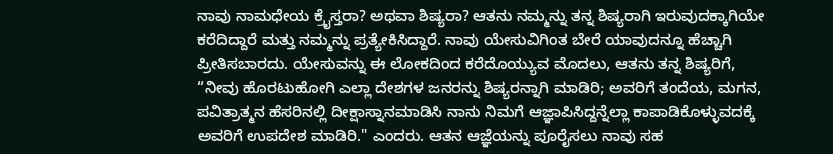ನಾವು ನಾಮಧೇಯ ಕ್ರೈಸ್ತರಾ? ಅಥವಾ ಶಿಷ್ಯರಾ? ಆತನು ನಮ್ಮನ್ನು ತನ್ನ ಶಿಷ್ಯರಾಗಿ ಇರುವುದಕ್ಕಾಗಿಯೇ ಕರೆದಿದ್ದಾರೆ ಮತ್ತು ನಮ್ಮನ್ನು ಪ್ರತ್ಯೇಕಿಸಿದ್ದಾರೆ. ನಾವು ಯೇಸುವಿಗಿಂತ ಬೇರೆ ಯಾವುದನ್ನೂ ಹೆಚ್ಚಾಗಿ ಪ್ರೀತಿಸಬಾರದು. ಯೇಸುವನ್ನು ಈ ಲೋಕದಿಂದ ಕರೆದೊಯ್ಯುವ ಮೊದಲು, ಆತನು ತನ್ನ ಶಿಷ್ಯರಿಗೆ, “ನೀವು ಹೊರಟುಹೋಗಿ ಎಲ್ಲಾ ದೇಶಗಳ ಜನರನ್ನು ಶಿಷ್ಯರನ್ನಾಗಿ ಮಾಡಿರಿ; ಅವರಿಗೆ ತಂದೆಯ, ಮಗನ, ಪವಿತ್ರಾತ್ಮನ ಹೆಸರಿನಲ್ಲಿ ದೀಕ್ಷಾಸ್ನಾನಮಾಡಿಸಿ ನಾನು ನಿಮಗೆ ಆಜ್ಞಾಪಿಸಿದ್ದನ್ನೆಲ್ಲಾ ಕಾಪಾಡಿಕೊಳ್ಳುವದಕ್ಕೆ ಅವರಿಗೆ ಉಪದೇಶ ಮಾಡಿರಿ." ಎಂದರು. ಆತನ ಆಜ್ಞೆಯನ್ನು ಪೂರೈಸಲು ನಾವು ಸಹ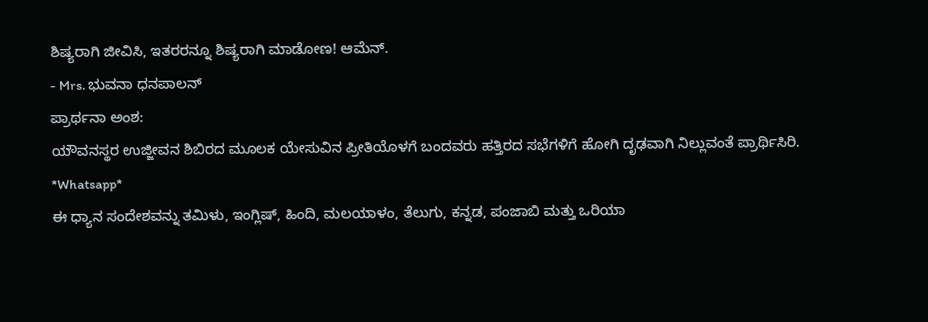ಶಿಷ್ಯರಾಗಿ ಜೀವಿಸಿ, ಇತರರನ್ನೂ ಶಿಷ್ಯರಾಗಿ ಮಾಡೋಣ! ಆಮೆನ್.
- Mrs. ಭುವನಾ ಧನಪಾಲನ್
ಪ್ರಾರ್ಥನಾ ಅಂಶ:
ಯೌವನಸ್ಥರ ಉಜ್ಜೀವನ ಶಿಬಿರದ ಮೂಲಕ ಯೇಸುವಿನ ಪ್ರೀತಿಯೊಳಗೆ ಬಂದವರು ಹತ್ತಿರದ ಸಭೆಗಳಿಗೆ ಹೋಗಿ ದೃಢವಾಗಿ ನಿಲ್ಲುವಂತೆ ಪ್ರಾರ್ಥಿಸಿರಿ.
*Whatsapp*
ಈ ಧ್ಯಾನ ಸಂದೇಶವನ್ನು ತಮಿಳು, ಇಂಗ್ಲಿಷ್, ಹಿಂದಿ, ಮಲಯಾಳಂ, ತೆಲುಗು, ಕನ್ನಡ, ಪಂಜಾಬಿ ಮತ್ತು ಒರಿಯಾ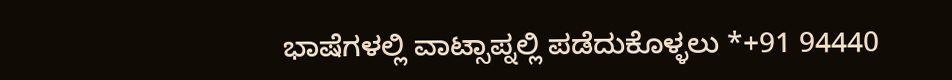ಭಾಷೆಗಳಲ್ಲಿ ವಾಟ್ಸಾಪ್ನಲ್ಲಿ ಪಡೆದುಕೊಳ್ಳಲು *+91 94440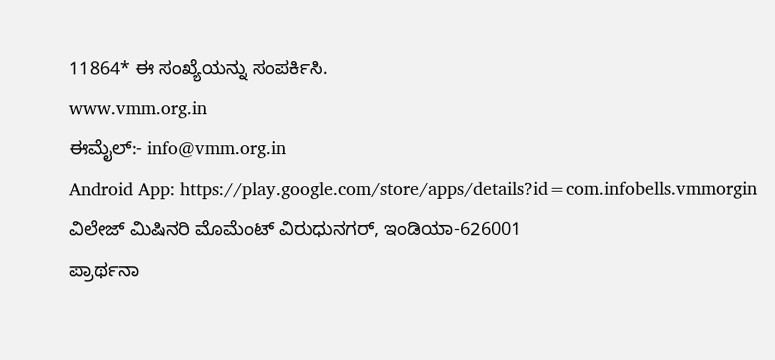11864* ಈ ಸಂಖ್ಯೆಯನ್ನು ಸಂಪರ್ಕಿಸಿ.
www.vmm.org.in
ಈಮೈಲ್:- info@vmm.org.in
Android App: https://play.google.com/store/apps/details?id=com.infobells.vmmorgin
ವಿಲೇಜ್ ಮಿಷಿನರಿ ಮೊಮೆಂಟ್ ವಿರುಧುನಗರ್, ಇಂಡಿಯಾ-626001
ಪ್ರಾರ್ಥನಾ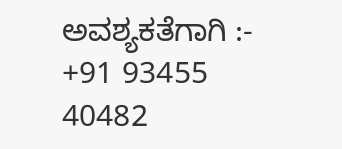ಅವಶ್ಯಕತೆಗಾಗಿ :- +91 93455 40482